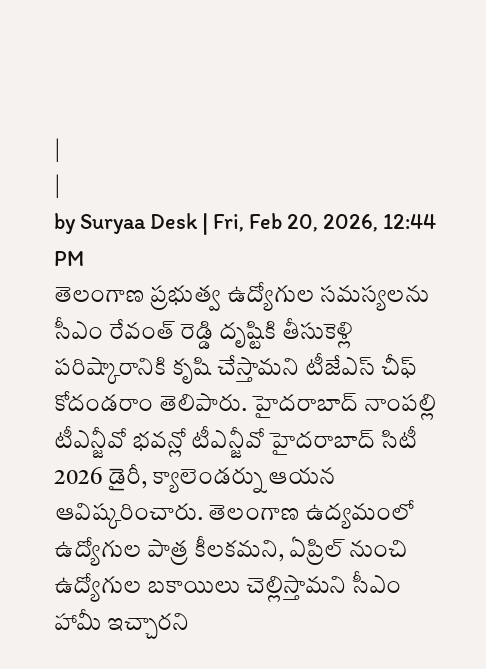|
|
by Suryaa Desk | Fri, Feb 20, 2026, 12:44 PM
తెలంగాణ ప్రభుత్వ ఉద్యోగుల సమస్యలను సీఎం రేవంత్ రెడ్డి దృష్టికి తీసుకెళ్లి పరిష్కారానికి కృషి చేస్తామని టీజేఎస్ చీఫ్ కోదండరాం తెలిపారు. హైదరాబాద్ నాంపల్లి టీఎన్జీవో భవన్లో టీఎన్జీవో హైదరాబాద్ సిటీ 2026 డైరీ, క్యాలెండర్ను ఆయన ఆవిష్కరించారు. తెలంగాణ ఉద్యమంలో ఉద్యోగుల పాత్ర కీలకమని, ఏప్రిల్ నుంచి ఉద్యోగుల బకాయిలు చెల్లిస్తామని సీఎం హామీ ఇచ్చారని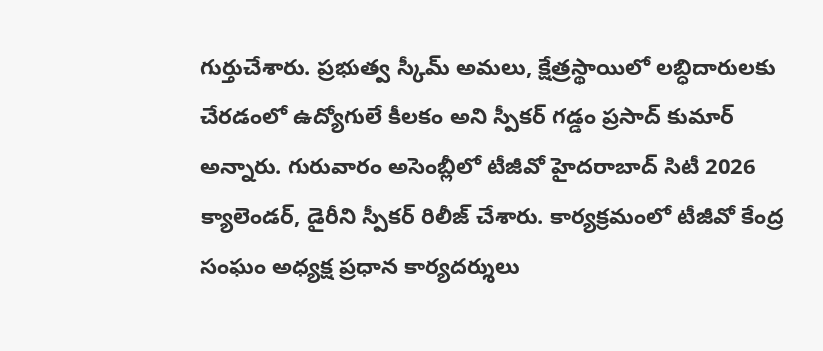గుర్తుచేశారు. ప్రభుత్వ స్కీమ్ అమలు, క్షేత్రస్థాయిలో లబ్ధిదారులకు చేరడంలో ఉద్యోగులే కీలకం అని స్పీకర్ గడ్డం ప్రసాద్ కుమార్ అన్నారు. గురువారం అసెంబ్లీలో టీజీవో హైదరాబాద్ సిటీ 2026 క్యాలెండర్, డైరీని స్పీకర్ రిలీజ్ చేశారు. కార్యక్రమంలో టీజీవో కేంద్ర సంఘం అధ్యక్ష ప్రధాన కార్యదర్శులు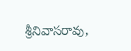శ్రీనివాసరావు,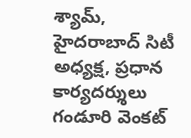శ్యామ్, హైదరాబాద్ సిటీ అధ్యక్ష, ప్రధాన కార్యదర్శులు గండూరి వెంకట్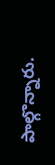పాల్గొన్నారు.